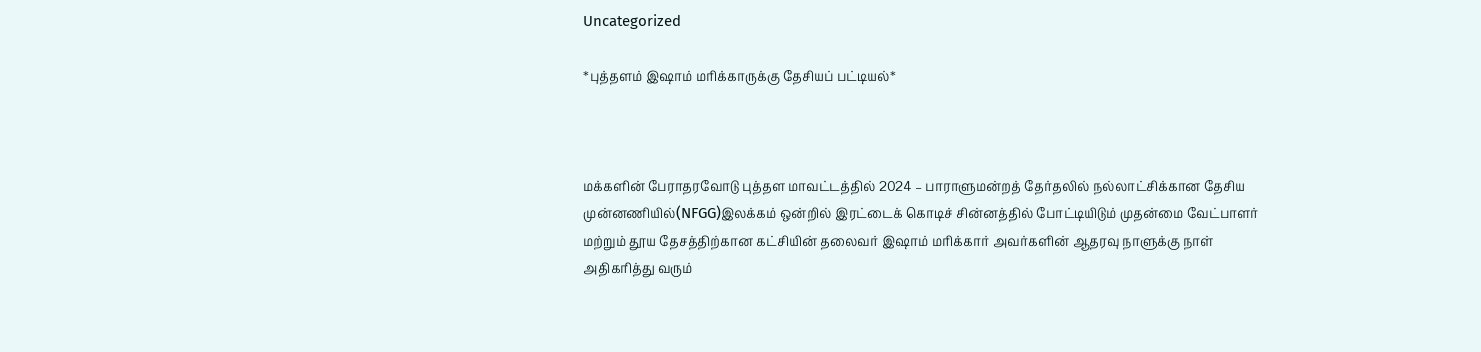Uncategorized

*புத்தளம் இஷாம் மரிக்காருக்கு தேசியப் பட்டியல்*



மக்களின் பேராதரவோடு புத்தள மாவட்டத்தில் 2024 – பாராளுமன்றத் தேர்தலில் நல்லாட்சிக்கான தேசிய முன்னணியில்(NFGG)இலக்கம் ஒன்றில் இரட்டைக் கொடிச் சின்னத்தில் போட்டியிடும் முதன்மை வேட்பாளர் மற்றும் தூய தேசத்திற்கான கட்சியின் தலைவர் இஷாம் மரிக்கார் அவர்களின் ஆதரவு நாளுக்கு நாள் அதிகரித்து வரும்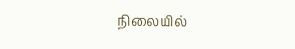நிலையில்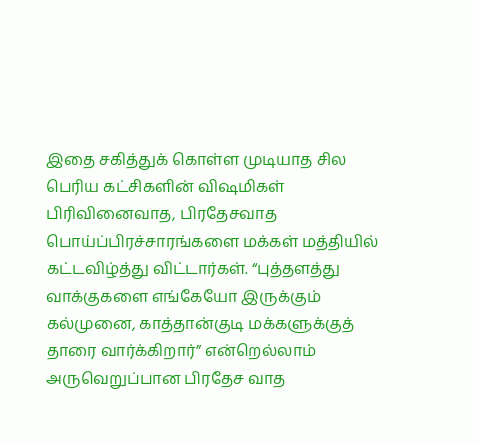இதை சகித்துக் கொள்ள முடியாத சில பெரிய கட்சிகளின் விஷமிகள் பிரிவினைவாத, பிரதேசவாத
பொய்ப்பிரச்சாரங்களை மக்கள் மத்தியில் கட்டவிழ்த்து விட்டார்கள். “புத்தளத்து வாக்குகளை எங்கேயோ இருக்கும் கல்முனை, காத்தான்குடி மக்களுக்குத் தாரை வார்க்கிறார்” என்றெல்லாம் அருவெறுப்பான பிரதேச வாத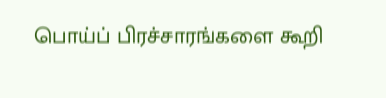பொய்ப் பிரச்சாரங்களை கூறி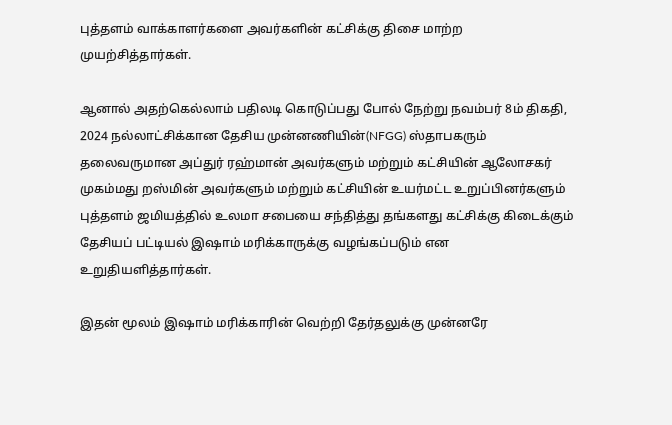புத்தளம் வாக்காளர்களை அவர்களின் கட்சிக்கு திசை மாற்ற முயற்சித்தார்கள்.

ஆனால் அதற்கெல்லாம் பதிலடி கொடுப்பது போல் நேற்று நவம்பர் 8ம் திகதி, 2024 நல்லாட்சிக்கான தேசிய முன்னணியின்(NFGG) ஸ்தாபகரும் தலைவருமான அப்துர் ரஹ்மான் அவர்களும் மற்றும் கட்சியின் ஆலோசகர் முகம்மது றஸ்மின் அவர்களும் மற்றும் கட்சியின் உயர்மட்ட உறுப்பினர்களும் புத்தளம் ஜமியத்தில் உலமா சபையை சந்தித்து தங்களது கட்சிக்கு கிடைக்கும் தேசியப் பட்டியல் இஷாம் மரிக்காருக்கு வழங்கப்படும் என உறுதியளித்தார்கள்.

இதன் மூலம் இஷாம் மரிக்காரின் வெற்றி தேர்தலுக்கு முன்னரே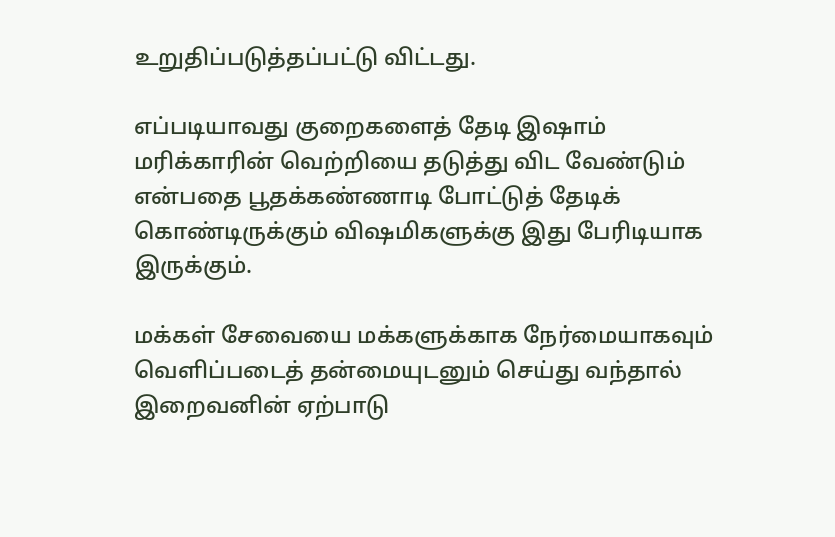உறுதிப்படுத்தப்பட்டு விட்டது.

எப்படியாவது குறைகளைத் தேடி இஷாம் மரிக்காரின் வெற்றியை தடுத்து விட வேண்டும் என்பதை பூதக்கண்ணாடி போட்டுத் தேடிக் கொண்டிருக்கும் விஷமிகளுக்கு இது பேரிடியாக இருக்கும்.

மக்கள் சேவையை மக்களுக்காக நேர்மையாகவும் வெளிப்படைத் தன்மையுடனும் செய்து வந்தால் இறைவனின் ஏற்பாடு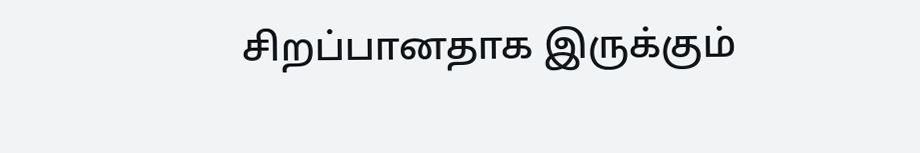சிறப்பானதாக இருக்கும்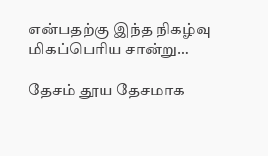என்பதற்கு இந்த நிகழ்வு மிகப்பெரிய சான்று…

தேசம் தூய தேசமாக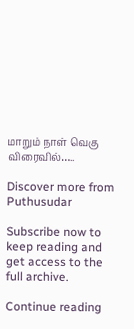மாறும் நாள் வெகு விரைவில்…..

Discover more from Puthusudar

Subscribe now to keep reading and get access to the full archive.

Continue reading